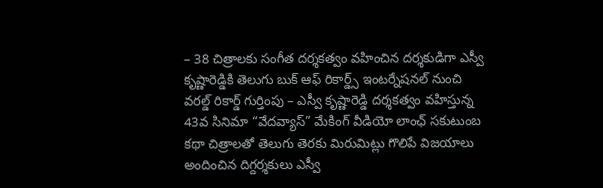– 38 చిత్రాలకు సంగీత దర్శకత్వం వహించిన దర్శకుడిగా ఎస్వీ కృష్ణారెడ్డికి తెలుగు బుక్ ఆఫ్ రికార్డ్స్ ఇంటర్నేషనల్ నుంచి వరల్డ్ రికార్డ్ గుర్తింపు – ఎస్వీ కృష్ణారెడ్డి దర్శకత్వం వహిస్తున్న 43వ సినిమా “వేదవ్యాస్” మేకింగ్ వీడియో లాంఛ్ సకుటుంబ కథా చిత్రాలతో తెలుగు తెరకు మిరుమిట్లు గొలిపే విజయాలు అందించిన దిగ్దర్శకులు ఎస్వీ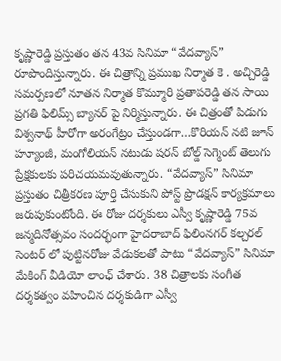కృష్ణారెడ్డి ప్రస్తుతం తన 43వ సినిమా “వేదవ్యాస్” రూపొందిస్తున్నారు. ఈ చిత్రాన్ని ప్రముఖ నిర్మాత కె . అచ్చిరెడ్డి సమర్పణలో నూతన నిర్మాత కొమ్మూరి ప్రతాపరెడ్డి తన సాయి ప్రగతి ఫిలిమ్స్ బ్యానర్ పై నిర్మిస్తున్నారు. ఈ చిత్రంతో పిడుగు విశ్వనాథ్ హీరోగా అరంగేట్రం చేస్తుండగా…కొరియన్ నటి జూన్ హ్యూంజీ, మంగోలియన్ నటుడు షరన్ బోల్డ్ సెగ్మెంట్ తెలుగు ప్రేక్షకులకు పరిచయమవుతున్నారు. “వేదవ్యాస్” సినిమా ప్రస్తుతం చిత్రీకరణ పూర్తి చేసుకుని పోస్ట్ ప్రొడక్షన్ కార్యక్రమాలు జరుపుకుంటోంది. ఈ రోజు దర్శకులు ఎస్వీ కృష్ణారెడ్డి 75వ జన్మదినోత్సవం సందర్భంగా హైదరాబాద్ ఫిలింనగర్ కల్చరల్ సెంటర్ లో పుట్టినరోజు వేడుకలతో పాటు “వేదవ్యాస్” సినిమా మేకింగ్ వీడియో లాంఛ్ చేశారు. 38 చిత్రాలకు సంగీత దర్శకత్వం వహించిన దర్శకుడిగా ఎస్వీ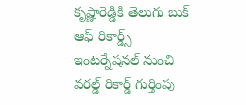కృష్ణారెడ్డికి తెలుగు బుక్ ఆఫ్ రికార్డ్స్ ఇంటర్నేషనల్ నుంచి వరల్డ్ రికార్డ్ గుర్తింపు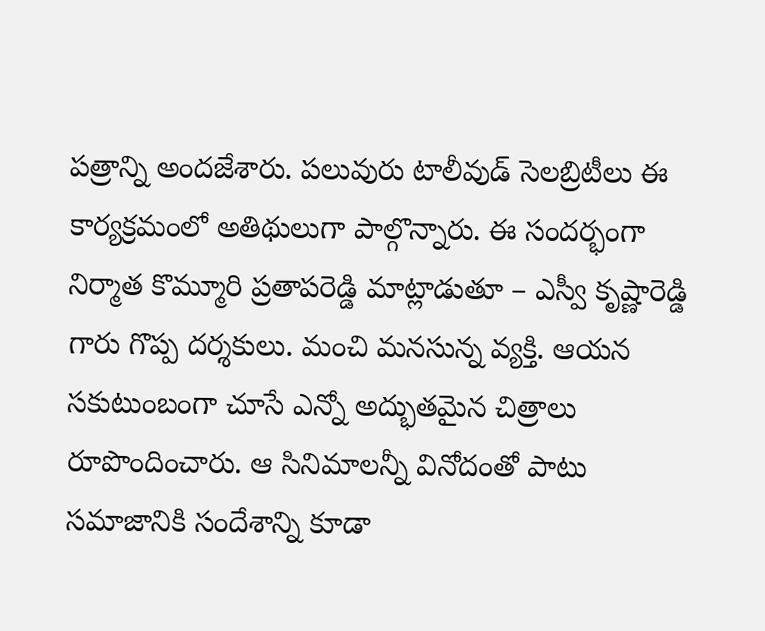పత్రాన్ని అందజేశారు. పలువురు టాలీవుడ్ సెలబ్రిటీలు ఈ కార్యక్రమంలో అతిథులుగా పాల్గొన్నారు. ఈ సందర్భంగా నిర్మాత కొమ్మూరి ప్రతాపరెడ్డి మాట్లాడుతూ – ఎస్వీ కృష్ణారెడ్డి గారు గొప్ప దర్శకులు. మంచి మనసున్న వ్యక్తి. ఆయన సకుటుంబంగా చూసే ఎన్నో అద్భుతమైన చిత్రాలు రూపొందించారు. ఆ సినిమాలన్నీ వినోదంతో పాటు సమాజానికి సందేశాన్ని కూడా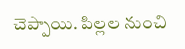చెప్పాయి. పిల్లల నుంచి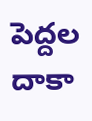పెద్దల దాకా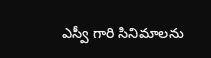ఎస్వీ గారి సినిమాలను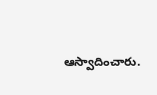ఆస్వాదించారు.